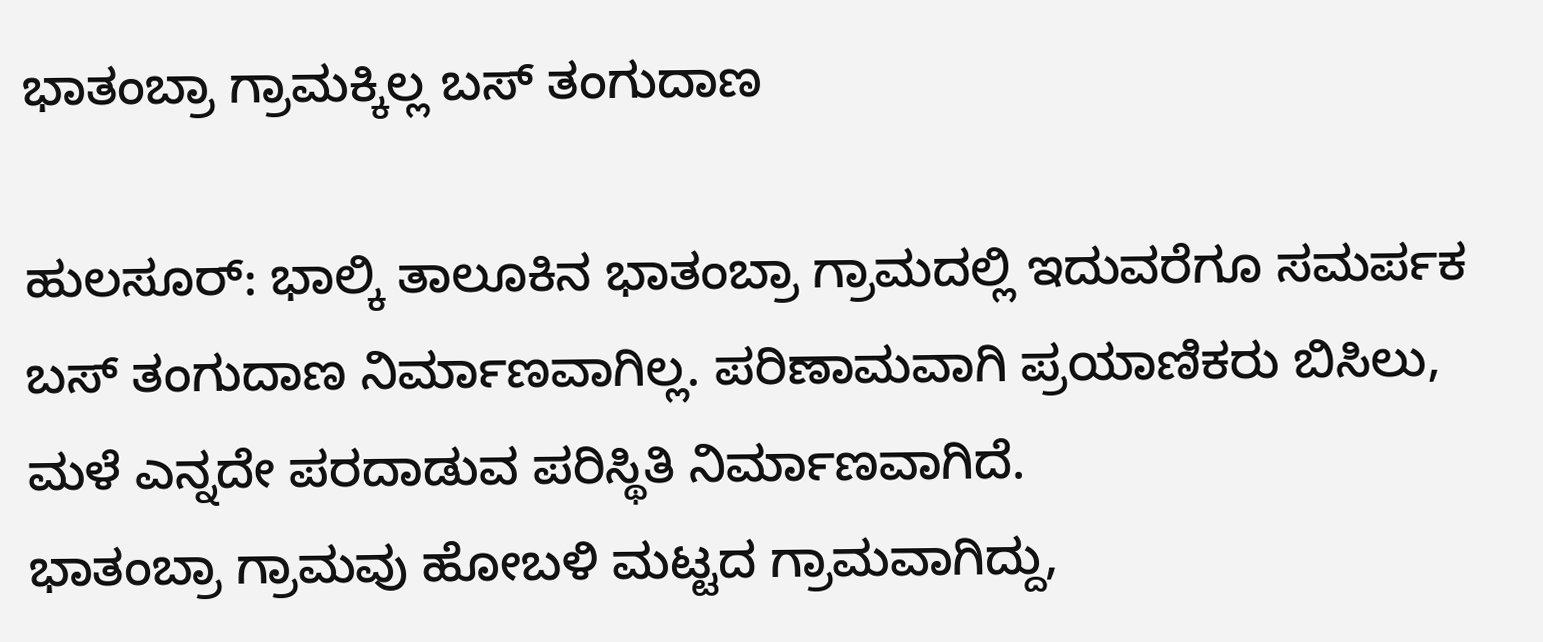ಭಾತಂಬ್ರಾ ಗ್ರಾಮಕ್ಕಿಲ್ಲ ಬಸ್ ತಂಗುದಾಣ

ಹುಲಸೂರ್: ಭಾಲ್ಕಿ ತಾಲೂಕಿನ ಭಾತಂಬ್ರಾ ಗ್ರಾಮದಲ್ಲಿ ಇದುವರೆಗೂ ಸಮರ್ಪಕ ಬಸ್ ತಂಗುದಾಣ ನಿರ್ಮಾಣವಾಗಿಲ್ಲ. ಪರಿಣಾಮವಾಗಿ ಪ್ರಯಾಣಿಕರು ಬಿಸಿಲು, ಮಳೆ ಎನ್ನದೇ ಪರದಾಡುವ ಪರಿಸ್ಥಿತಿ ನಿರ್ಮಾಣವಾಗಿದೆ.
ಭಾತಂಬ್ರಾ ಗ್ರಾಮವು ಹೋಬಳಿ ಮಟ್ಟದ ಗ್ರಾಮವಾಗಿದ್ದು,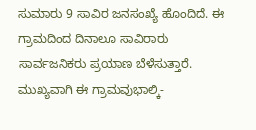ಸುಮಾರು 9 ಸಾವಿರ ಜನಸಂಖ್ಯೆ ಹೊಂದಿದೆ. ಈ ಗ್ರಾಮದಿಂದ ದಿನಾಲೂ ಸಾವಿರಾರು ಸಾರ್ವಜನಿಕರು ಪ್ರಯಾಣ ಬೆಳೆಸುತ್ತಾರೆ. ಮುಖ್ಯವಾಗಿ ಈ ಗ್ರಾಮವುಭಾಲ್ಕಿ-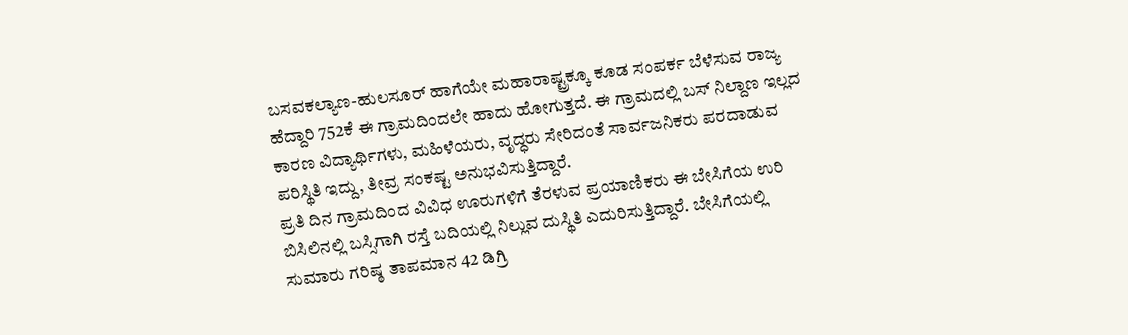ಬಸವಕಲ್ಯಾಣ-ಹುಲಸೂರ್ ಹಾಗೆಯೇ ಮಹಾರಾಷ್ಟ್ರಕ್ಕೂ ಕೂಡ ಸಂಪರ್ಕ ಬೆಳೆಸುವ ರಾಜ್ಯ ಹೆದ್ದಾರಿ 752ಕೆ ಈ ಗ್ರಾಮದಿಂದಲೇ ಹಾದು ಹೋಗುತ್ತದೆ. ಈ ಗ್ರಾಮದಲ್ಲಿ ಬಸ್ ನಿಲ್ದಾಣ ಇಲ್ಲದ ಕಾರಣ ವಿದ್ಯಾರ್ಥಿಗಳು, ಮಹಿಳೆಯರು, ವೃದ್ಧರು ಸೇರಿದಂತೆ ಸಾರ್ವಜನಿಕರು ಪರದಾಡುವ ಪರಿಸ್ಥಿತಿ ಇದ್ದು, ತೀವ್ರ ಸಂಕಷ್ಟ ಅನುಭವಿಸುತ್ತಿದ್ದಾರೆ.
ಪ್ರತಿ ದಿನ ಗ್ರಾಮದಿಂದ ವಿವಿಧ ಊರುಗಳಿಗೆ ತೆರಳುವ ಪ್ರಯಾಣಿಕರು ಈ ಬೇಸಿಗೆಯ ಉರಿ ಬಿಸಿಲಿನಲ್ಲಿ ಬಸ್ಸಿಗಾಗಿ ರಸ್ತೆ ಬದಿಯಲ್ಲಿ ನಿಲ್ಲುವ ದುಸ್ಥಿತಿ ಎದುರಿಸುತ್ತಿದ್ದಾರೆ. ಬೇಸಿಗೆಯಲ್ಲಿ ಸುಮಾರು ಗರಿಷ್ಠ ತಾಪಮಾನ 42 ಡಿಗ್ರಿ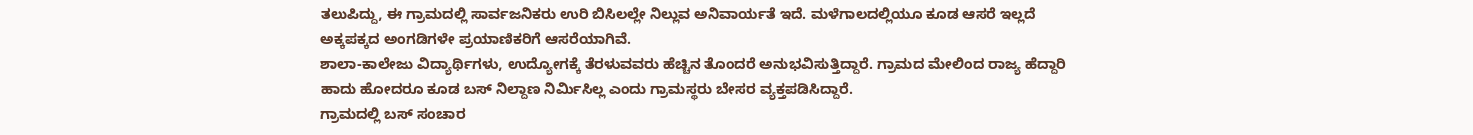ತಲುಪಿದ್ದು, ಈ ಗ್ರಾಮದಲ್ಲಿ ಸಾರ್ವಜನಿಕರು ಉರಿ ಬಿಸಿಲಲ್ಲೇ ನಿಲ್ಲುವ ಅನಿವಾರ್ಯತೆ ಇದೆ. ಮಳೆಗಾಲದಲ್ಲಿಯೂ ಕೂಡ ಆಸರೆ ಇಲ್ಲದೆ ಅಕ್ಕಪಕ್ಕದ ಅಂಗಡಿಗಳೇ ಪ್ರಯಾಣಿಕರಿಗೆ ಆಸರೆಯಾಗಿವೆ.
ಶಾಲಾ-ಕಾಲೇಜು ವಿದ್ಯಾರ್ಥಿಗಳು, ಉದ್ಯೋಗಕ್ಕೆ ತೆರಳುವವರು ಹೆಚ್ಚಿನ ತೊಂದರೆ ಅನುಭವಿಸುತ್ತಿದ್ದಾರೆ. ಗ್ರಾಮದ ಮೇಲಿಂದ ರಾಜ್ಯ ಹೆದ್ದಾರಿ ಹಾದು ಹೋದರೂ ಕೂಡ ಬಸ್ ನಿಲ್ದಾಣ ನಿರ್ಮಿಸಿಲ್ಲ ಎಂದು ಗ್ರಾಮಸ್ಥರು ಬೇಸರ ವ್ಯಕ್ತಪಡಿಸಿದ್ದಾರೆ.
ಗ್ರಾಮದಲ್ಲಿ ಬಸ್ ಸಂಚಾರ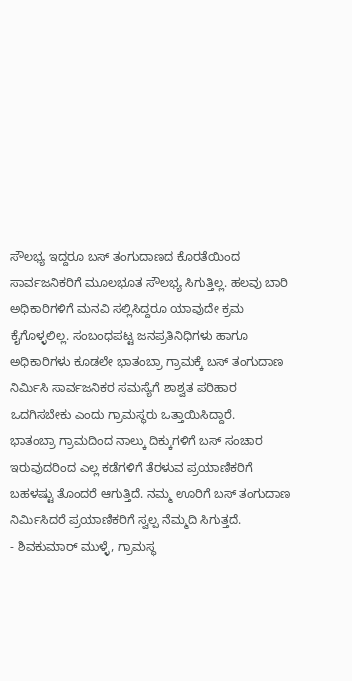ಸೌಲಭ್ಯ ಇದ್ದರೂ ಬಸ್ ತಂಗುದಾಣದ ಕೊರತೆಯಿಂದ ಸಾರ್ವಜನಿಕರಿಗೆ ಮೂಲಭೂತ ಸೌಲಭ್ಯ ಸಿಗುತ್ತಿಲ್ಲ. ಹಲವು ಬಾರಿ ಅಧಿಕಾರಿಗಳಿಗೆ ಮನವಿ ಸಲ್ಲಿಸಿದ್ದರೂ ಯಾವುದೇ ಕ್ರಮ ಕೈಗೊಳ್ಳಲಿಲ್ಲ. ಸಂಬಂಧಪಟ್ಟ ಜನಪ್ರತಿನಿಧಿಗಳು ಹಾಗೂ ಅಧಿಕಾರಿಗಳು ಕೂಡಲೇ ಭಾತಂಬ್ರಾ ಗ್ರಾಮಕ್ಕೆ ಬಸ್ ತಂಗುದಾಣ ನಿರ್ಮಿಸಿ ಸಾರ್ವಜನಿಕರ ಸಮಸ್ಯೆಗೆ ಶಾಶ್ವತ ಪರಿಹಾರ ಒದಗಿಸಬೇಕು ಎಂದು ಗ್ರಾಮಸ್ಥರು ಒತ್ತಾಯಿಸಿದ್ದಾರೆ.
ಭಾತಂಬ್ರಾ ಗ್ರಾಮದಿಂದ ನಾಲ್ಕು ದಿಕ್ಕುಗಳಿಗೆ ಬಸ್ ಸಂಚಾರ ಇರುವುದರಿಂದ ಎಲ್ಲ ಕಡೆಗಳಿಗೆ ತೆರಳುವ ಪ್ರಯಾಣಿಕರಿಗೆ ಬಹಳಷ್ಟು ತೊಂದರೆ ಆಗುತ್ತಿದೆ. ನಮ್ಮ ಊರಿಗೆ ಬಸ್ ತಂಗುದಾಣ ನಿರ್ಮಿಸಿದರೆ ಪ್ರಯಾಣಿಕರಿಗೆ ಸ್ವಲ್ಪ ನೆಮ್ಮದಿ ಸಿಗುತ್ತದೆ.
- ಶಿವಕುಮಾರ್ ಮುಳ್ಳೆ, ಗ್ರಾಮಸ್ಥ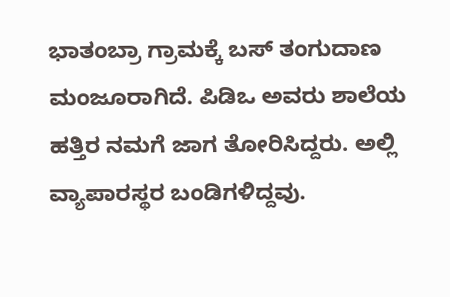ಭಾತಂಬ್ರಾ ಗ್ರಾಮಕ್ಕೆ ಬಸ್ ತಂಗುದಾಣ ಮಂಜೂರಾಗಿದೆ. ಪಿಡಿಒ ಅವರು ಶಾಲೆಯ ಹತ್ತಿರ ನಮಗೆ ಜಾಗ ತೋರಿಸಿದ್ದರು. ಅಲ್ಲಿ ವ್ಯಾಪಾರಸ್ಥರ ಬಂಡಿಗಳಿದ್ದವು.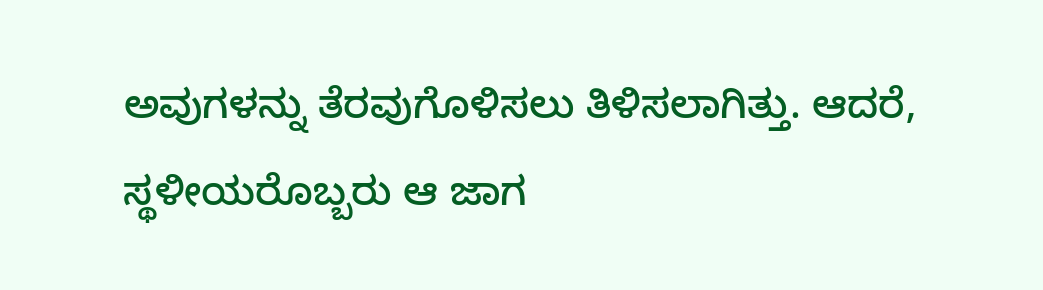ಅವುಗಳನ್ನು ತೆರವುಗೊಳಿಸಲು ತಿಳಿಸಲಾಗಿತ್ತು. ಆದರೆ, ಸ್ಥಳೀಯರೊಬ್ಬರು ಆ ಜಾಗ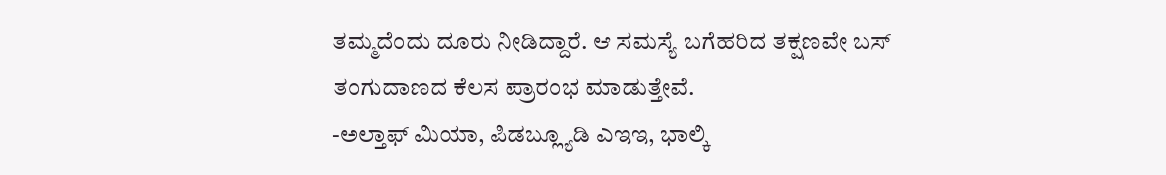ತಮ್ಮದೆಂದು ದೂರು ನೀಡಿದ್ದಾರೆ. ಆ ಸಮಸ್ಯೆ ಬಗೆಹರಿದ ತಕ್ಷಣವೇ ಬಸ್ ತಂಗುದಾಣದ ಕೆಲಸ ಪ್ರಾರಂಭ ಮಾಡುತ್ತೇವೆ.
-ಅಲ್ತಾಫ್ ಮಿಯಾ, ಪಿಡಬ್ಲ್ಯೂಡಿ ಎಇಇ, ಭಾಲ್ಕಿ